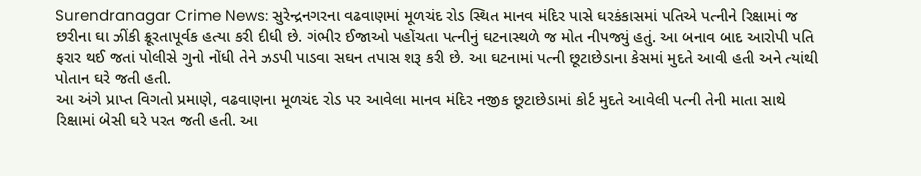Surendranagar Crime News: સુરેન્દ્રનગરના વઢવાણમાં મૂળચંદ રોડ સ્થિત માનવ મંદિર પાસે ઘરકંકાસમાં પતિએ પત્નીને રિક્ષામાં જ છરીના ઘા ઝીંકી ક્રૂરતાપૂર્વક હત્યા કરી દીધી છે. ગંભીર ઈજાઓ પહોંચતા પત્નીનું ઘટનાસ્થળે જ મોત નીપજ્યું હતું. આ બનાવ બાદ આરોપી પતિ ફરાર થઈ જતાં પોલીસે ગુનો નોંધી તેને ઝડપી પાડવા સઘન તપાસ શરૂ કરી છે. આ ઘટનામાં પત્ની છૂટાછેડાના કેસમાં મુદતે આવી હતી અને ત્યાંથી પોતાન ઘરે જતી હતી.
આ અંગે પ્રાપ્ત વિગતો પ્રમાણે, વઢવાણના મૂળચંદ રોડ પર આવેલા માનવ મંદિર નજીક છૂટાછેડામાં કોર્ટ મુદતે આવેલી પત્ની તેની માતા સાથે રિક્ષામાં બેસી ઘરે પરત જતી હતી. આ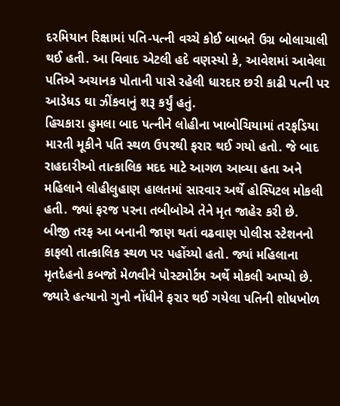દરમિયાન રિક્ષામાં પતિ-પત્ની વચ્ચે કોઈ બાબતે ઉગ્ર બોલાચાલી થઈ હતી. આ વિવાદ એટલી હદે વણસ્યો કે, આવેશમાં આવેલા પતિએ અચાનક પોતાની પાસે રહેલી ધારદાર છરી કાઢી પત્ની પર આડેધડ ઘા ઝીંકવાનું શરૂ કર્યું હતું.
હિચકારા હુમલા બાદ પત્નીને લોહીના ખાબોચિયામાં તરફડિયા મારતી મૂકીને પતિ સ્થળ ઉપરથી ફરાર થઈ ગયો હતો. જે બાદ રાહદારીઓ તાત્કાલિક મદદ માટે આગળ આવ્યા હતા અને મહિલાને લોહીલુહાણ હાલતમાં સારવાર અર્થે હોસ્પિટલ મોકલી હતી. જ્યાં ફરજ પરના તબીબોએ તેને મૃત જાહેર કરી છે.
બીજી તરફ આ બનાની જાણ થતાં વઢવાણ પોલીસ સ્ટેશનનો કાફલો તાત્કાલિક સ્થળ પર પહોંચ્યો હતો. જ્યાં મહિલાના મૃતદેહનો કબજો મેળવીને પોસ્ટમોર્ટમ અર્થે મોકલી આપ્યો છે. જ્યારે હત્યાનો ગુનો નોંધીને ફરાર થઈ ગયેલા પતિની શોધખોળ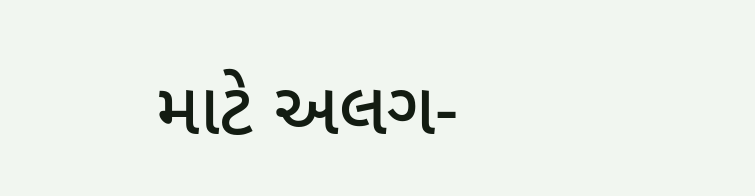માટે અલગ-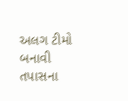અલગ ટીમો બનાવી તપાસના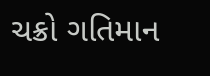ચક્રો ગતિમાન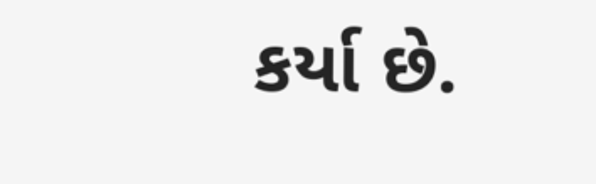કર્યા છે.